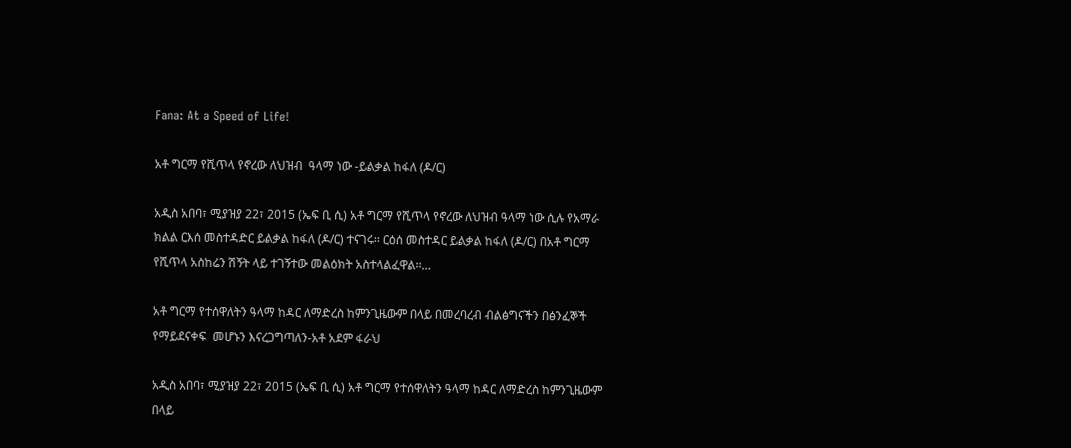Fana: At a Speed of Life!

አቶ ግርማ የሺጥላ የኖረው ለህዝብ  ዓላማ ነው -ይልቃል ከፋለ (ዶ/ር)

አዲስ አበባ፣ ሚያዝያ 22፣ 2015 (ኤፍ ቢ ሲ) አቶ ግርማ የሺጥላ የኖረው ለህዝብ ዓላማ ነው ሲሉ የአማራ ክልል ርእሰ መስተዳድር ይልቃል ከፋለ (ዶ/ር) ተናገሩ፡፡ ርዕሰ መስተዳር ይልቃል ከፋለ (ዶ/ር) በአቶ ግርማ የሺጥላ አስከሬን ሽኝት ላይ ተገኝተው መልዕክት አስተላልፈዋል፡፡…

አቶ ግርማ የተሰዋለትን ዓላማ ከዳር ለማድረስ ከምንጊዜውም በላይ በመረባረብ ብልፅግናችን በፅንፈኞች የማይደናቀፍ  መሆኑን እናረጋግጣለን-አቶ አደም ፋራህ

አዲስ አበባ፣ ሚያዝያ 22፣ 2015 (ኤፍ ቢ ሲ) አቶ ግርማ የተሰዋለትን ዓላማ ከዳር ለማድረስ ከምንጊዜውም በላይ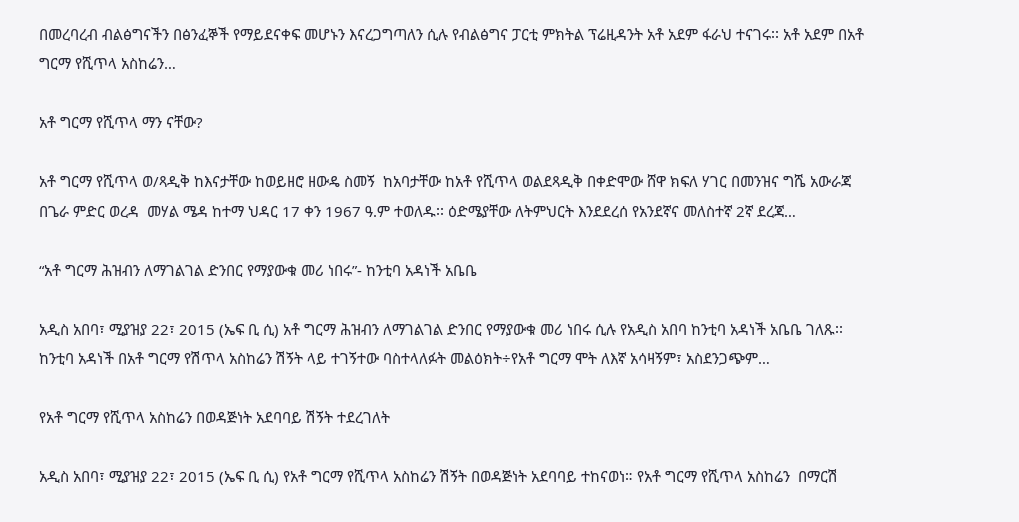በመረባረብ ብልፅግናችን በፅንፈኞች የማይደናቀፍ መሆኑን እናረጋግጣለን ሲሉ የብልፅግና ፓርቲ ምክትል ፕሬዚዳንት አቶ አደም ፋራህ ተናገሩ፡፡ አቶ አደም በአቶ ግርማ የሺጥላ አስከሬን…

አቶ ግርማ የሺጥላ ማን ናቸው?

አቶ ግርማ የሺጥላ ወ/ጻዲቅ ከእናታቸው ከወይዘሮ ዘውዴ ስመኝ  ከአባታቸው ከአቶ የሺጥላ ወልደጻዲቅ በቀድሞው ሸዋ ክፍለ ሃገር በመንዝና ግሼ አውራጃ በጌራ ምድር ወረዳ  መሃል ሜዳ ከተማ ህዳር 17 ቀን 1967 ዓ.ም ተወለዱ፡፡ ዕድሜያቸው ለትምህርት እንደደረሰ የአንደኛና መለስተኛ 2ኛ ደረጃ…

“አቶ ግርማ ሕዝብን ለማገልገል ድንበር የማያውቁ መሪ ነበሩ”- ከንቲባ አዳነች አቤቤ

አዲስ አበባ፣ ሚያዝያ 22፣ 2015 (ኤፍ ቢ ሲ) አቶ ግርማ ሕዝብን ለማገልገል ድንበር የማያውቁ መሪ ነበሩ ሲሉ የአዲስ አበባ ከንቲባ አዳነች አቤቤ ገለጹ፡፡ ከንቲባ አዳነች በአቶ ግርማ የሽጥላ አስከሬን ሽኝት ላይ ተገኝተው ባስተላለፉት መልዕክት÷የአቶ ግርማ ሞት ለእኛ አሳዛኝም፣ አስደንጋጭም…

የአቶ ግርማ የሺጥላ አስከሬን በወዳጅነት አደባባይ ሽኝት ተደረገለት

አዲስ አበባ፣ ሚያዝያ 22፣ 2015 (ኤፍ ቢ ሲ) የአቶ ግርማ የሺጥላ አስከሬን ሽኝት በወዳጅነት አደባባይ ተከናወነ። የአቶ ግርማ የሺጥላ አስከሬን  በማርሽ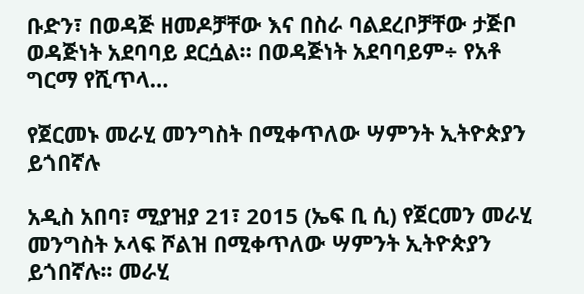ቡድን፣ በወዳጅ ዘመዶቻቸው እና በስራ ባልደረቦቻቸው ታጅቦ ወዳጅነት አደባባይ ደርሷል። በወዳጅነት አደባባይም÷ የአቶ ግርማ የሺጥላ…

የጀርመኑ መራሂ መንግስት በሚቀጥለው ሣምንት ኢትዮጵያን ይጎበኛሉ

አዲስ አበባ፣ ሚያዝያ 21፣ 2015 (ኤፍ ቢ ሲ) የጀርመን መራሂ መንግስት ኦላፍ ሾልዝ በሚቀጥለው ሣምንት ኢትዮጵያን ይጎበኛሉ፡፡ መራሂ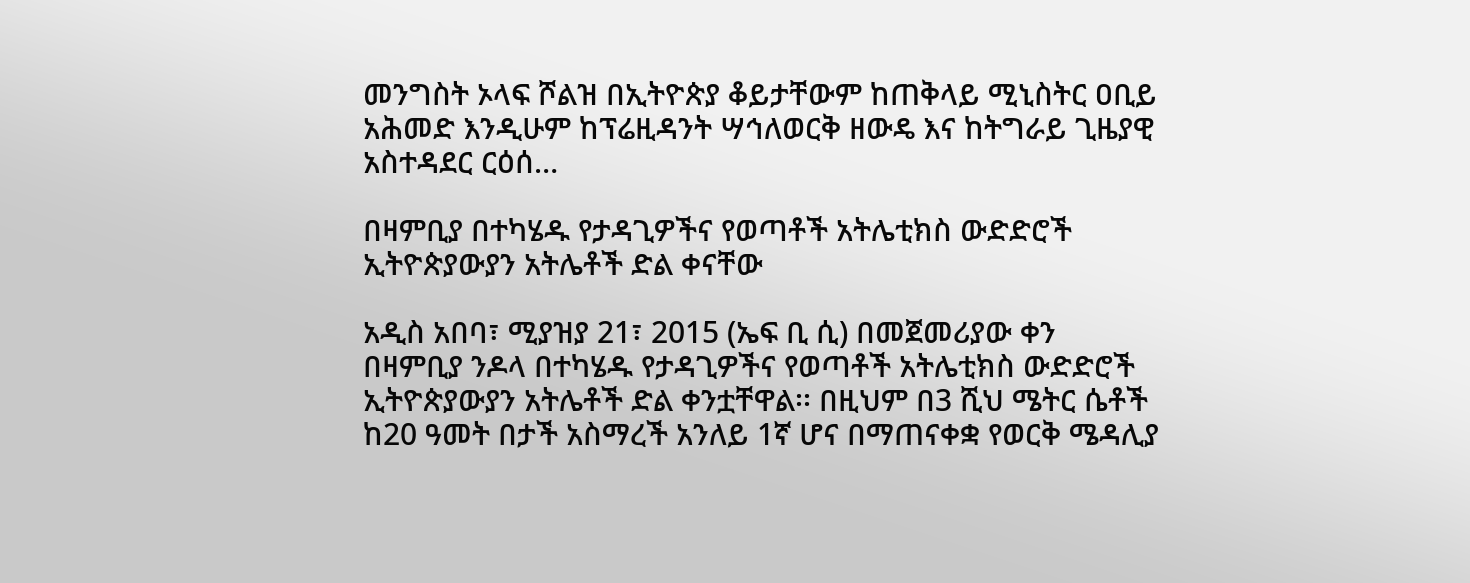መንግስት ኦላፍ ሾልዝ በኢትዮጵያ ቆይታቸውም ከጠቅላይ ሚኒስትር ዐቢይ አሕመድ እንዲሁም ከፕሬዚዳንት ሣኅለወርቅ ዘውዴ እና ከትግራይ ጊዜያዊ አስተዳደር ርዕሰ…

በዛምቢያ በተካሄዱ የታዳጊዎችና የወጣቶች አትሌቲክስ ውድድሮች ኢትዮጵያውያን አትሌቶች ድል ቀናቸው

አዲስ አበባ፣ ሚያዝያ 21፣ 2015 (ኤፍ ቢ ሲ) በመጀመሪያው ቀን በዛምቢያ ንዶላ በተካሄዱ የታዳጊዎችና የወጣቶች አትሌቲክስ ውድድሮች ኢትዮጵያውያን አትሌቶች ድል ቀንቷቸዋል፡፡ በዚህም በ3 ሺህ ሜትር ሴቶች ከ20 ዓመት በታች አስማረች አንለይ 1ኛ ሆና በማጠናቀቋ የወርቅ ሜዳሊያ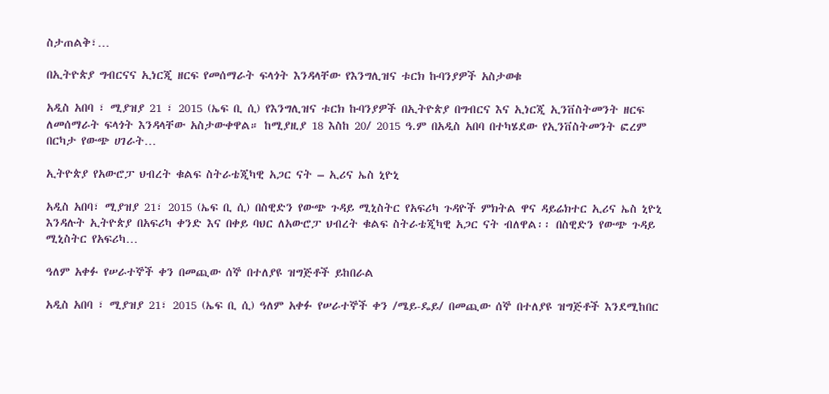ስታጠልቅ፣…

በኢትዮጵያ ግብርናና ኢነርጂ ዘርፍ የመሰማራት ፍላጎት እንዳላቸው የእንግሊዝና ቱርክ ኩባንያዎች አስታወቁ

አዲስ አበባ ፣ ሚያዝያ 21 ፣ 2015 (ኤፍ ቢ ሲ) የእንግሊዝና ቱርክ ኩባንያዎች በኢትዮጵያ በግብርና እና ኢነርጂ ኢንቨስትመንት ዘርፍ ለመሰማራት ፍላጎት እንዳላቸው አስታውቀዋል። ከሚያዚያ 18 እስከ 20/ 2015 ዓ.ም በአዲስ አበባ በተካሄደው የኢንቨስትመንት ፎረም በርካታ የውጭ ሀገራት…

ኢትዮጵያ የአውሮፓ ህብረት ቁልፍ ስትራቴጂካዊ አጋር ናት – ኢሪና ኤስ ኒዮኒ

አዲስ አበባ፣ ሚያዝያ 21፣ 2015 (ኤፍ ቢ ሲ) በስዊድን የውጭ ጉዳይ ሚኒስትር የአፍሪካ ጉዳዮች ምክትል ዋና ዳይሬክተር ኢሪና ኤስ ኒዮኒ እንዳሉት ኢትዮጵያ በአፍሪካ ቀንድ እና በቀይ ባህር ለአውሮፓ ህብረት ቁልፍ ስትራቴጂካዊ አጋር ናት ብለዋል፡፡ በስዊድን የውጭ ጉዳይ ሚኒስትር የአፍሪካ…

ዓለም አቀፉ የሠራተኞች ቀን በመጪው ሰኞ በተለያዩ ዝግጅቶች ይከበራል

አዲስ አበባ ፣ ሚያዝያ 21፣ 2015 (ኤፍ ቢ ሲ) ዓለም አቀፉ የሠራተኞች ቀን /ሜይ-ዴይ/ በመጪው ሰኞ በተለያዩ ዝግጅቶች እንደሚከበር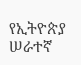የኢትዮጵያ ሠራተኛ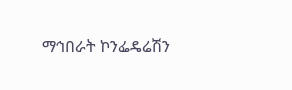ማኅበራት ኮንፌዴሬሽን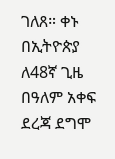ገለጸ። ቀኑ በኢትዮጵያ ለ48ኛ ጊዜ በዓለም አቀፍ ደረጃ ደግሞ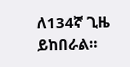ለ134ኛ ጊዜ ይከበራል።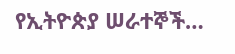የኢትዮጵያ ሠራተኞች…